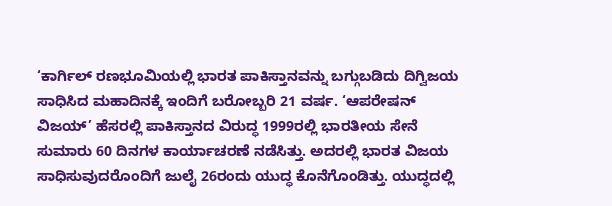‘ಕಾರ್ಗಿಲ್ ರಣಭೂಮಿಯಲ್ಲಿ ಭಾರತ ಪಾಕಿಸ್ತಾನವನ್ನು ಬಗ್ಗುಬಡಿದು ದಿಗ್ವಿಜಯ ಸಾಧಿಸಿದ ಮಹಾದಿನಕ್ಕೆ ಇಂದಿಗೆ ಬರೋಬ್ಬರಿ 21 ವರ್ಷ. ‘ಆಪರೇಷನ್ ವಿಜಯ್’ ಹೆಸರಲ್ಲಿ ಪಾಕಿಸ್ತಾನದ ವಿರುದ್ಧ 1999ರಲ್ಲಿ ಭಾರತೀಯ ಸೇನೆ ಸುಮಾರು 60 ದಿನಗಳ ಕಾರ್ಯಾಚರಣೆ ನಡೆಸಿತ್ತು. ಅದರಲ್ಲಿ ಭಾರತ ವಿಜಯ ಸಾಧಿಸುವುದರೊಂದಿಗೆ ಜುಲೈ 26ರಂದು ಯುದ್ಧ ಕೊನೆಗೊಂಡಿತ್ತು. ಯುದ್ಧದಲ್ಲಿ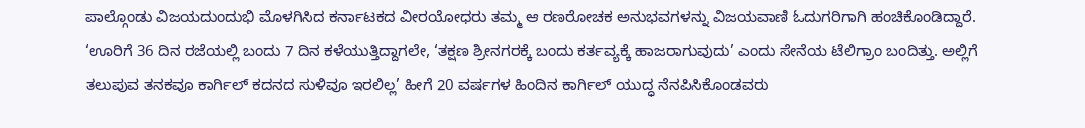ಪಾಲ್ಗೊಂಡು ವಿಜಯದುಂದುಭಿ ಮೊಳಗಿಸಿದ ಕರ್ನಾಟಕದ ವೀರಯೋಧರು ತಮ್ಮ ಆ ರಣರೋಚಕ ಅನುಭವಗಳನ್ನು ವಿಜಯವಾಣಿ ಓದುಗರಿಗಾಗಿ ಹಂಚಿಕೊಂಡಿದ್ದಾರೆ.
‘ಊರಿಗೆ 36 ದಿನ ರಜೆಯಲ್ಲಿ ಬಂದು 7 ದಿನ ಕಳೆಯುತ್ತಿದ್ದಾಗಲೇ, ‘ತಕ್ಷಣ ಶ್ರೀನಗರಕ್ಕೆ ಬಂದು ಕರ್ತವ್ಯಕ್ಕೆ ಹಾಜರಾಗುವುದು’ ಎಂದು ಸೇನೆಯ ಟೆಲಿಗ್ರಾಂ ಬಂದಿತ್ತು. ಅಲ್ಲಿಗೆ ತಲುಪುವ ತನಕವೂ ಕಾರ್ಗಿಲ್ ಕದನದ ಸುಳಿವೂ ಇರಲಿಲ್ಲ’ ಹೀಗೆ 20 ವರ್ಷಗಳ ಹಿಂದಿನ ಕಾರ್ಗಿಲ್ ಯುದ್ಧ ನೆನಪಿಸಿಕೊಂಡವರು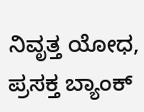ನಿವೃತ್ತ ಯೋಧ, ಪ್ರಸಕ್ತ ಬ್ಯಾಂಕ್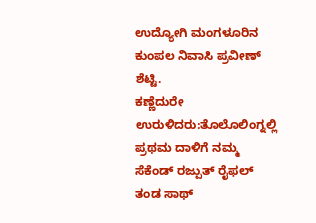ಉದ್ಯೋಗಿ ಮಂಗಳೂರಿನ ಕುಂಪಲ ನಿವಾಸಿ ಪ್ರವೀಣ್ ಶೆಟ್ಟಿ.
ಕಣ್ಣೆದುರೇ ಉರುಳಿದರು:ತೊಲೊಲಿಂಗ್ನಲ್ಲಿ ಪ್ರಥಮ ದಾಳಿಗೆ ನಮ್ಮ ಸೆಕೆಂಡ್ ರಜ್ಪುತ್ ರೈಫಲ್ ತಂಡ ಸಾಥ್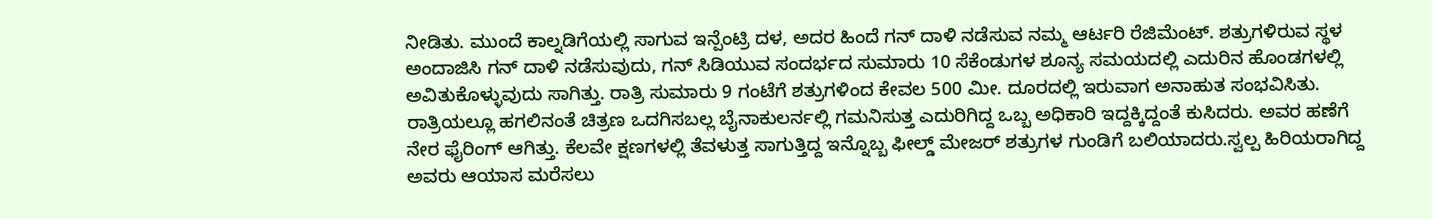ನೀಡಿತು. ಮುಂದೆ ಕಾಲ್ನಡಿಗೆಯಲ್ಲಿ ಸಾಗುವ ಇನ್ಪೆಂಟ್ರಿ ದಳ, ಅದರ ಹಿಂದೆ ಗನ್ ದಾಳಿ ನಡೆಸುವ ನಮ್ಮ ಆರ್ಟರಿ ರೆಜಿಮೆಂಟ್. ಶತ್ರುಗಳಿರುವ ಸ್ಥಳ ಅಂದಾಜಿಸಿ ಗನ್ ದಾಳಿ ನಡೆಸುವುದು, ಗನ್ ಸಿಡಿಯುವ ಸಂದರ್ಭದ ಸುಮಾರು 10 ಸೆಕೆಂಡುಗಳ ಶೂನ್ಯ ಸಮಯದಲ್ಲಿ ಎದುರಿನ ಹೊಂಡಗಳಲ್ಲಿ ಅವಿತುಕೊಳ್ಳುವುದು ಸಾಗಿತ್ತು. ರಾತ್ರಿ ಸುಮಾರು 9 ಗಂಟೆಗೆ ಶತ್ರುಗಳಿಂದ ಕೇವಲ 500 ಮೀ. ದೂರದಲ್ಲಿ ಇರುವಾಗ ಅನಾಹುತ ಸಂಭವಿಸಿತು. ರಾತ್ರಿಯಲ್ಲೂ ಹಗಲಿನಂತೆ ಚಿತ್ರಣ ಒದಗಿಸಬಲ್ಲ ಬೈನಾಕುಲರ್ನಲ್ಲಿ ಗಮನಿಸುತ್ತ ಎದುರಿಗಿದ್ದ ಒಬ್ಬ ಅಧಿಕಾರಿ ಇದ್ದಕ್ಕಿದ್ದಂತೆ ಕುಸಿದರು. ಅವರ ಹಣೆಗೆ ನೇರ ಫೈರಿಂಗ್ ಆಗಿತ್ತು. ಕೆಲವೇ ಕ್ಷಣಗಳಲ್ಲಿ ತೆವಳುತ್ತ ಸಾಗುತ್ತಿದ್ದ ಇನ್ನೊಬ್ಬ ಫೀಲ್ಡ್ ಮೇಜರ್ ಶತ್ರುಗಳ ಗುಂಡಿಗೆ ಬಲಿಯಾದರು.ಸ್ವಲ್ಪ ಹಿರಿಯರಾಗಿದ್ದ ಅವರು ಆಯಾಸ ಮರೆಸಲು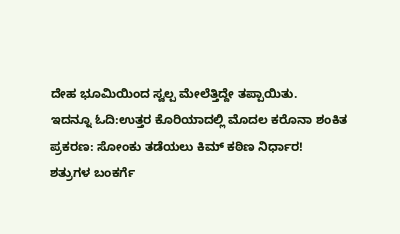ದೇಹ ಭೂಮಿಯಿಂದ ಸ್ವಲ್ಪ ಮೇಲೆತ್ತಿದ್ದೇ ತಪ್ಪಾಯಿತು.
ಇದನ್ನೂ ಓದಿ:ಉತ್ತರ ಕೊರಿಯಾದಲ್ಲಿ ಮೊದಲ ಕರೊನಾ ಶಂಕಿತ ಪ್ರಕರಣ: ಸೋಂಕು ತಡೆಯಲು ಕಿಮ್ ಕಠಿಣ ನಿರ್ಧಾರ!
ಶತ್ರುಗಳ ಬಂಕರ್ಗೆ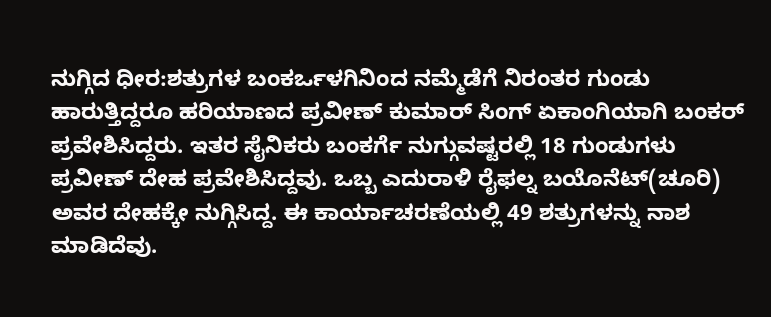ನುಗ್ಗಿದ ಧೀರ:ಶತ್ರುಗಳ ಬಂಕರ್ಒಳಗಿನಿಂದ ನಮ್ಮೆಡೆಗೆ ನಿರಂತರ ಗುಂಡು ಹಾರುತ್ತಿದ್ದರೂ ಹರಿಯಾಣದ ಪ್ರವೀಣ್ ಕುಮಾರ್ ಸಿಂಗ್ ಏಕಾಂಗಿಯಾಗಿ ಬಂಕರ್ ಪ್ರವೇಶಿಸಿದ್ದರು. ಇತರ ಸೈನಿಕರು ಬಂಕರ್ಗೆ ನುಗ್ಗುವಷ್ಟರಲ್ಲಿ 18 ಗುಂಡುಗಳು ಪ್ರವೀಣ್ ದೇಹ ಪ್ರವೇಶಿಸಿದ್ದವು. ಒಬ್ಬ ಎದುರಾಳಿ ರೈಫಲ್ನ ಬಯೊನೆಟ್(ಚೂರಿ) ಅವರ ದೇಹಕ್ಕೇ ನುಗ್ಗಿಸಿದ್ದ. ಈ ಕಾರ್ಯಾಚರಣೆಯಲ್ಲಿ 49 ಶತ್ರುಗಳನ್ನು ನಾಶ ಮಾಡಿದೆವು.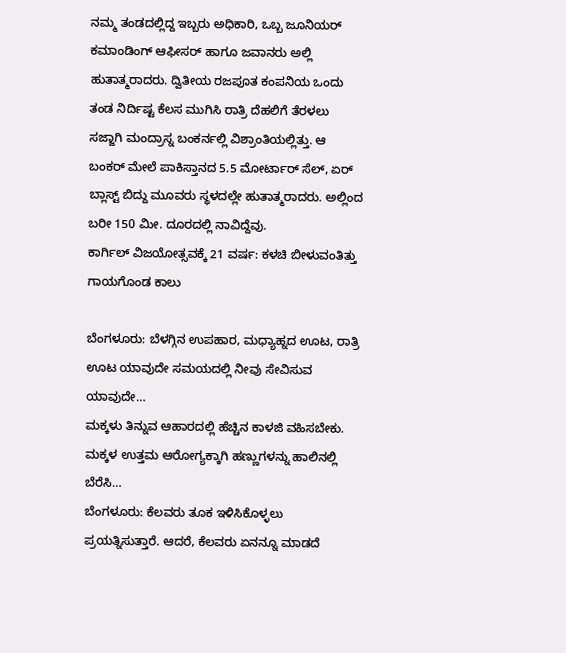ನಮ್ಮ ತಂಡದಲ್ಲಿದ್ದ ಇಬ್ಬರು ಅಧಿಕಾರಿ, ಒಬ್ಬ ಜೂನಿಯರ್ ಕಮಾಂಡಿಂಗ್ ಆಫೀಸರ್ ಹಾಗೂ ಜವಾನರು ಅಲ್ಲಿ ಹುತಾತ್ಮರಾದರು. ದ್ವಿತೀಯ ರಜಪೂತ ಕಂಪನಿಯ ಒಂದು ತಂಡ ನಿರ್ದಿಷ್ಟ ಕೆಲಸ ಮುಗಿಸಿ ರಾತ್ರಿ ದೆಹಲಿಗೆ ತೆರಳಲು ಸಜ್ಜಾಗಿ ಮಂದ್ರಾಸ್ನ ಬಂಕರ್ನಲ್ಲಿ ವಿಶ್ರಾಂತಿಯಲ್ಲಿತ್ತು. ಆ ಬಂಕರ್ ಮೇಲೆ ಪಾಕಿಸ್ತಾನದ 5.5 ಮೋರ್ಟಾರ್ ಸೆಲ್, ಏರ್ ಬ್ಲಾಸ್ಟ್ ಬಿದ್ದು ಮೂವರು ಸ್ಥಳದಲ್ಲೇ ಹುತಾತ್ಮರಾದರು. ಅಲ್ಲಿಂದ ಬರೀ 150 ಮೀ. ದೂರದಲ್ಲಿ ನಾವಿದ್ದೆವು.
ಕಾರ್ಗಿಲ್ ವಿಜಯೋತ್ಸವಕ್ಕೆ 21 ವರ್ಷ: ಕಳಚಿ ಬೀಳುವಂತಿತ್ತು ಗಾಯಗೊಂಡ ಕಾಲು

ಬೆಂಗಳೂರು: ಬೆಳಗ್ಗಿನ ಉಪಹಾರ, ಮಧ್ಯಾಹ್ನದ ಊಟ, ರಾತ್ರಿ ಊಟ ಯಾವುದೇ ಸಮಯದಲ್ಲಿ ನೀವು ಸೇವಿಸುವ ಯಾವುದೇ…
ಮಕ್ಕಳು ತಿನ್ನುವ ಆಹಾರದಲ್ಲಿ ಹೆಚ್ಚಿನ ಕಾಳಜಿ ವಹಿಸಬೇಕು. ಮಕ್ಕಳ ಉತ್ತಮ ಆರೋಗ್ಯಕ್ಕಾಗಿ ಹಣ್ಣುಗಳನ್ನು ಹಾಲಿನಲ್ಲಿ ಬೆರೆಸಿ…
ಬೆಂಗಳೂರು: ಕೆಲವರು ತೂಕ ಇಳಿಸಿಕೊಳ್ಳಲು ಪ್ರಯತ್ನಿಸುತ್ತಾರೆ. ಆದರೆ, ಕೆಲವರು ಏನನ್ನೂ ಮಾಡದೆ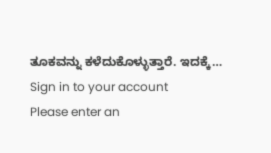ತೂಕವನ್ನು ಕಳೆದುಕೊಳ್ಳುತ್ತಾರೆ. ಇದಕ್ಕೆ…
Sign in to your account
Please enter an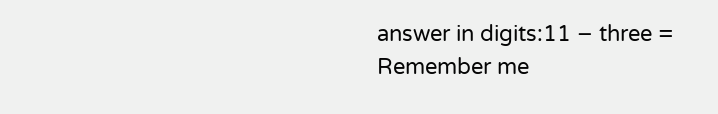answer in digits:11 − three =
Remember me